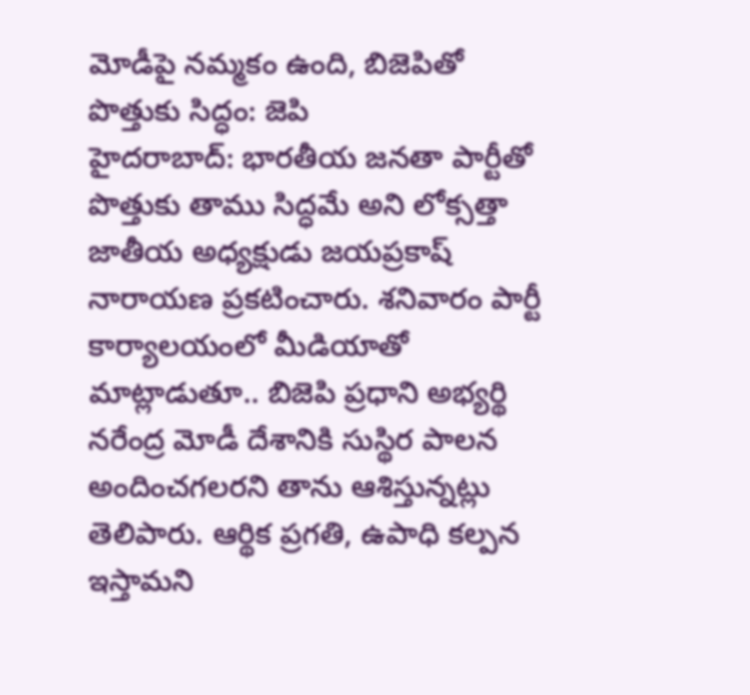మోడీపై నమ్మకం ఉంది, బిజెపితో పొత్తుకు సిద్ధం: జెపి
హైదరాబాద్: భారతీయ జనతా పార్టీతో పొత్తుకు తాము సిద్ధమే అని లోక్సత్తా జాతీయ అధ్యక్షుడు జయప్రకాష్ నారాయణ ప్రకటించారు. శనివారం పార్టీ కార్యాలయంలో మీడియాతో మాట్లాడుతూ.. బిజెపి ప్రధాని అభ్యర్థి నరేంద్ర మోడీ దేశానికి సుస్థిర పాలన అందించగలరని తాను ఆశిస్తున్నట్లు తెలిపారు. ఆర్థిక ప్రగతి, ఉపాధి కల్పన ఇస్తామని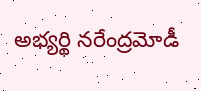అభ్యర్థి నరేంద్రమోడీ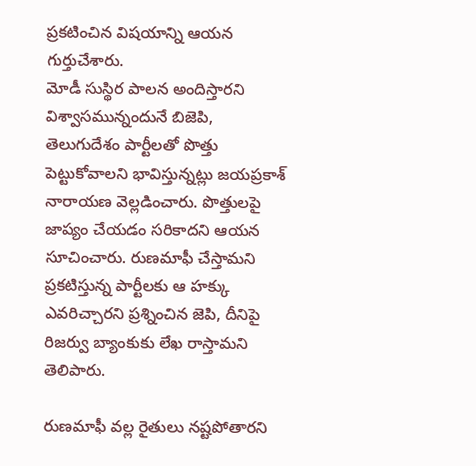ప్రకటించిన విషయాన్ని ఆయన గుర్తుచేశారు.
మోడీ సుస్థిర పాలన అందిస్తారని విశ్వాసమున్నందునే బిజెపి, తెలుగుదేశం పార్టీలతో పొత్తు పెట్టుకోవాలని భావిస్తున్నట్లు జయప్రకాశ్ నారాయణ వెల్లడించారు. పొత్తులపై జాప్యం చేయడం సరికాదని ఆయన సూచించారు. రుణమాఫీ చేస్తామని ప్రకటిస్తున్న పార్టీలకు ఆ హక్కు ఎవరిచ్చారని ప్రశ్నించిన జెపి, దీనిపై రిజర్వు బ్యాంకుకు లేఖ రాస్తామని తెలిపారు.

రుణమాఫీ వల్ల రైతులు నష్టపోతారని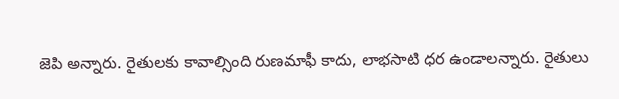జెపి అన్నారు. రైతులకు కావాల్సింది రుణమాఫీ కాదు, లాభసాటి ధర ఉండాలన్నారు. రైతులు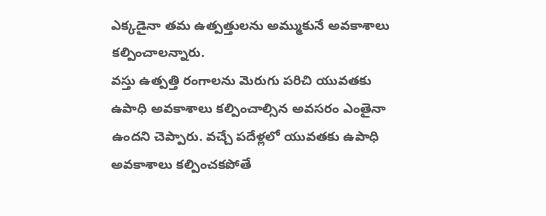ఎక్కడైనా తమ ఉత్పత్తులను అమ్ముకునే అవకాశాలు కల్పించాలన్నారు.
వస్తు ఉత్పత్తి రంగాలను మెరుగు పరిచి యువతకు ఉపాధి అవకాశాలు కల్పించాల్సిన అవసరం ఎంతైనా ఉందని చెప్పారు. వచ్చే పదేళ్లలో యువతకు ఉపాధి అవకాశాలు కల్పించకపోతే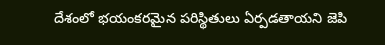దేశంలో భయంకరమైన పరిస్థితులు ఏర్పడతాయని జెపి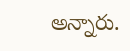అన్నారు.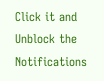Click it and Unblock the Notifications